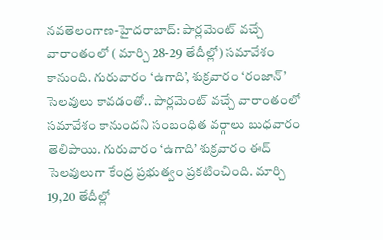నవతెలంగాణ-హైదరాబాద్: పార్లమెంట్ వచ్చే వారాంతంలో ( మార్చి 28-29 తేదీల్లో) సమావేశం కానుంది. గురువారం ‘ఉగాది’, శుక్రవారం ‘రంజాన్’ సెలవులు కావడంతో.. పార్లమెంట్ వచ్చే వారాంతంలో సమావేశం కానుందని సంబంధిత వర్గాలు బుధవారం తెలిపాయి. గురువారం ‘ఉగాది’ శుక్రవారం ఈద్ సెలవులుగా కేంద్ర ప్రభుత్వం ప్రకటించింది. మార్చి 19,20 తేదీల్లో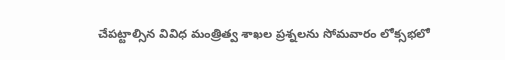చేపట్టాల్సిన వివిధ మంత్రిత్వ శాఖల ప్రశ్నలను సోమవారం లోక్సభలో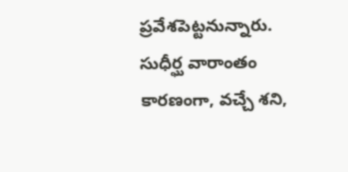ప్రవేశపెట్టనున్నారు. సుధీర్ఘ వారాంతం కారణంగా, వచ్చే శని,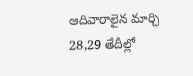ఆదివారాలైన మార్చి 28,29 తేదీల్లో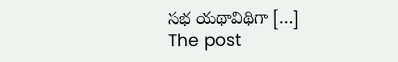సభ యథావిథిగా […]
The post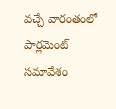వచ్చే వారంతంలో పార్లమెంట్ సమావేశం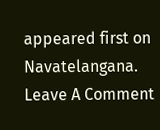appeared first on Navatelangana.
Leave A Comment